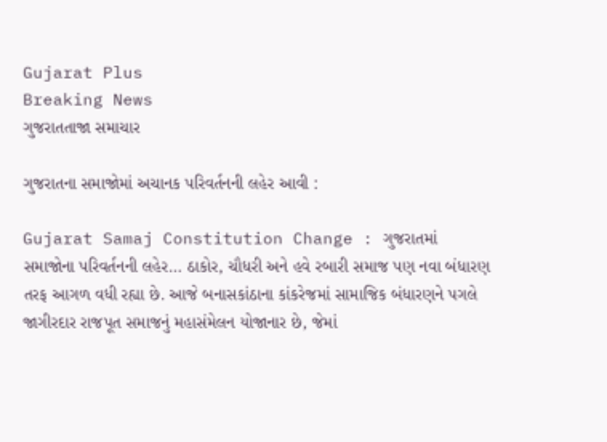Gujarat Plus
Breaking News
ગુજરાતતાજા સમાચાર

ગુજરાતના સમાજોમાં અચાનક પરિવર્તનની લહેર આવી :

Gujarat Samaj Constitution Change : ગુજરાતમાં સમાજોના પરિવર્તનની લહેર… ઠાકોર, ચૌધરી અને હવે રબારી સમાજ પણ નવા બંધારણ તરફ આગળ વધી રહ્યા છે. આજે બનાસકાંઠાના કાંકરેજમાં સામાજિક બંધારણને પગલે જાગીરદાર રાજપૂત સમાજનું મહાસંમેલન યોજાનાર છે, જેમાં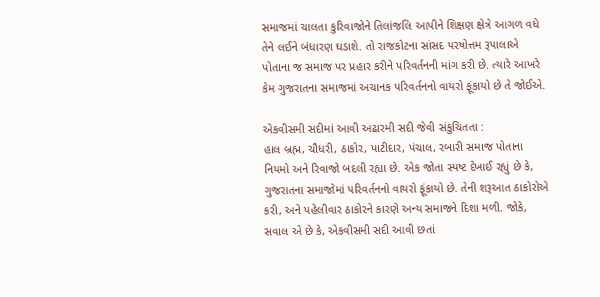સમાજમાં ચાલતા કુરિવાજોને તિલાંજલિ આપીને શિક્ષણ ક્ષેત્રે આગળ વધે તેને લઈને બંધારણ ઘડાશે. તો રાજકોટના સાંસદ પરષોત્તમ રૂપાલાએ પોતાના જ સમાજ પર પ્રહાર કરીને પરિવર્તનની માંગ કરી છે. ત્યારે આખરે કેમ ગુજરાતના સમાજમાં અચાનક પરિવર્તનનો વાયરો ફૂંકાયો છે તે જોઈએ.

એકવીસમી સદીમાં આવી અઢારમી સદી જેવી સંકુચિતતા :
હાલ બ્રહ્મ, ચૌધરી, ઠાકોર, પાટીદાર, પંચાલ, રબારી સમાજ પોતાના નિયમો અને રિવાજો બદલી રહ્યા છે. એક જોતા સ્પષ્ટ દેખાઈ રહ્યું છે કે, ગુજરાતના સમાજોમાં પરિવર્તનનો વાયરો ફૂંકાયો છે. તેની શરૂઆત ઠાકોરોએ કરી, અને પહેલીવાર ઠાકોરને કારણે અન્ય સમાજને દિશા મળી. જોકે, સવાલ એ છે કે, એકવીસમી સદી આવી છતાં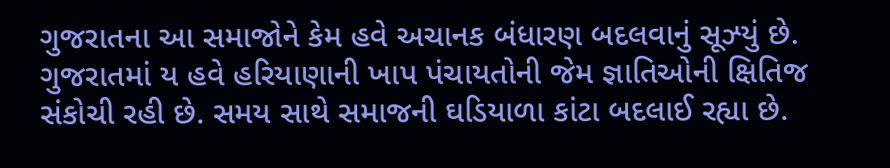ગુજરાતના આ સમાજોને કેમ હવે અચાનક બંધારણ બદલવાનું સૂઝ્યું છે. ગુજરાતમાં ય હવે હરિયાણાની ખાપ પંચાયતોની જેમ જ્ઞાતિઓની ક્ષિતિજ સંકોચી રહી છે. સમય સાથે સમાજની ઘડિયાળા કાંટા બદલાઈ રહ્યા છે.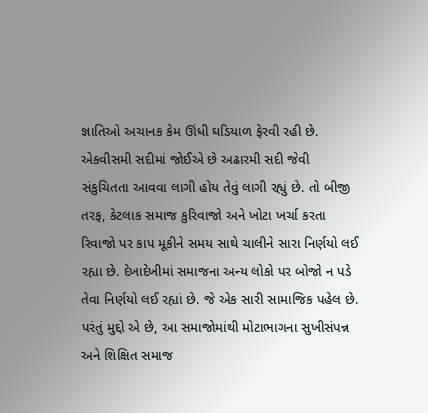જ્ઞાતિઓ અચાનક કેમ ઊંધી ઘડિયાળ ફેરવી રહી છે. એકવીસમી સદીમાં જોઈએ છે અઢારમી સદી જેવી સંકુચિતતા આવવા લાગી હોય તેવું લાગી રહ્યું છે. તો બીજી તરફ, કેટલાક સમાજ કુરિવાજો અને ખોટા ખર્ચા કરતા રિવાજો પર કાપ મૂકીને સમય સાથે ચાલીને સારા નિર્ણયો લઈ રહ્યા છે. દેખાદેખીમાં સમાજના અન્ય લોકો પર બોજો ન પડે તેવા નિર્ણયો લઈ રહ્યાં છે. જે એક સારી સામાજિક પહેલ છે.
પરંતું મુદ્દો એ છે, આ સમાજોમાંથી મોટાભાગના સુખીસંપન્ન અને શિક્ષિત સમાજ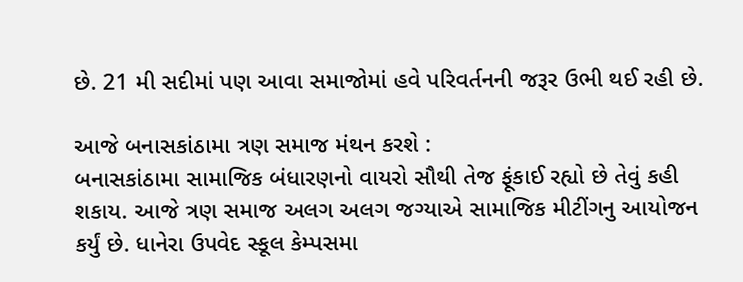છે. 21 મી સદીમાં પણ આવા સમાજોમાં હવે પરિવર્તનની જરૂર ઉભી થઈ રહી છે.

આજે બનાસકાંઠામા ત્રણ સમાજ મંથન કરશે :
બનાસકાંઠામા સામાજિક બંધારણનો વાયરો સૌથી તેજ ફૂંકાઈ રહ્યો છે તેવું કહી શકાય. આજે ત્રણ સમાજ અલગ અલગ જગ્યાએ સામાજિક મીટીંગનુ આયોજન કર્યું છે. ધાનેરા ઉપવેદ સ્કૂલ કેમ્પસમા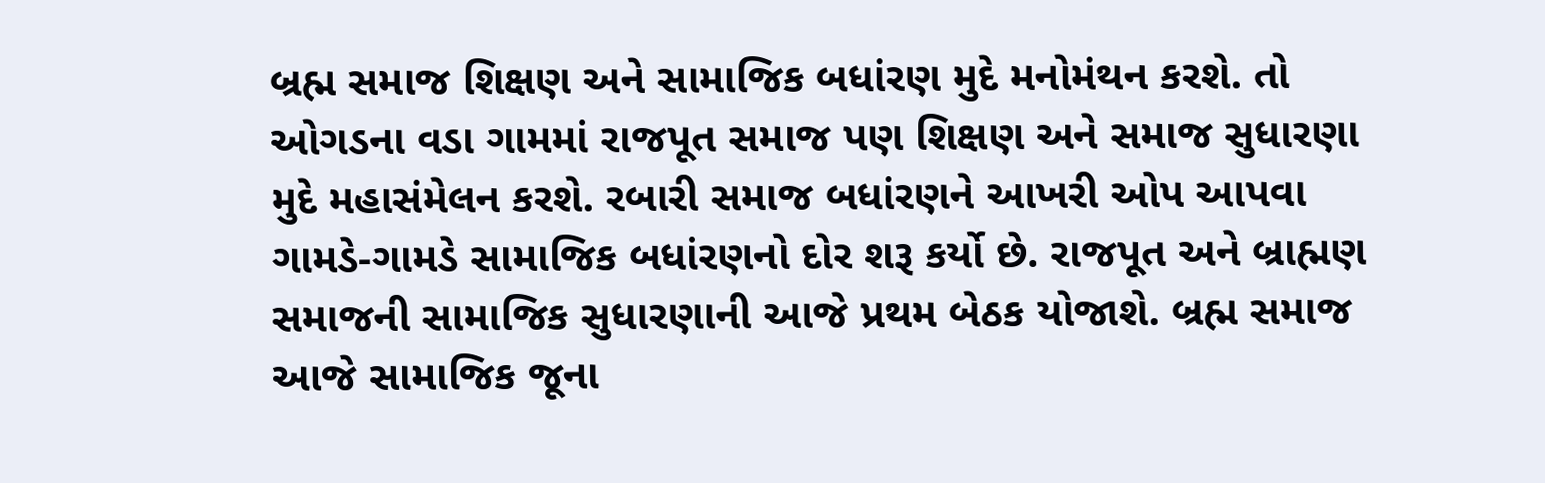બ્રહ્મ સમાજ શિક્ષણ અને સામાજિક બધાંરણ મુદે મનોમંથન કરશે. તો ઓગડના વડા ગામમાં રાજપૂત સમાજ પણ શિક્ષણ અને સમાજ સુધારણા મુદે મહાસંમેલન કરશે. રબારી સમાજ બધાંરણને આખરી ઓપ આપવા ગામડે-ગામડે સામાજિક બધાંરણનો દોર શરૂ કર્યો છે. રાજપૂત અને બ્રાહ્મણ સમાજની સામાજિક સુધારણાની આજે પ્રથમ બેઠક યોજાશે. બ્રહ્મ સમાજ આજે સામાજિક જૂના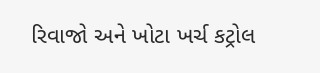રિવાજો અને ખોટા ખર્ચ કટ્રોલ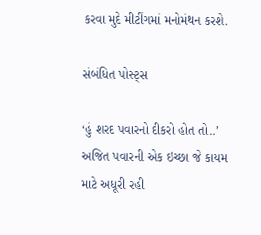કરવા મુદે મીટીંગમાં મનોમંથન કરશે.

સંબંધિત પોસ્ટ્સ

‘હું શરદ પવારનો દીકરો હોત તો..’ અજિત પવારની એક ઇચ્છા જે કાયમ માટે અધૂરી રહી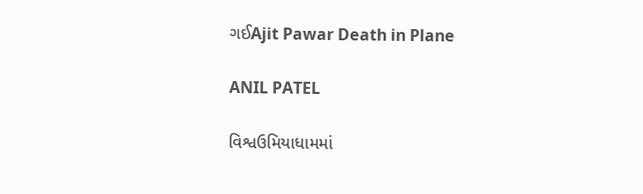ગઈAjit Pawar Death in Plane

ANIL PATEL

વિશ્વઉમિયાધામમાં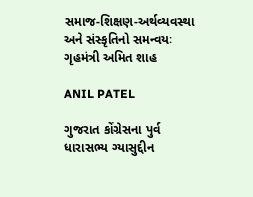સમાજ-શિક્ષણ-અર્થવ્યવસ્થા અને સંસ્કૃતિનો સમન્વયઃ ગૃહમંત્રી અમિત શાહ

ANIL PATEL

ગુજરાત કોંગ્રેસના પુર્વ ધારાસભ્ય ગ્યાસુદ્દીન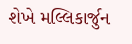શેખે મલ્લિકાર્જુન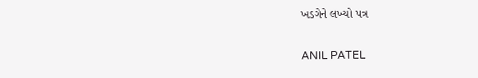ખડગેને લખ્યો પત્ર

ANIL PATEL